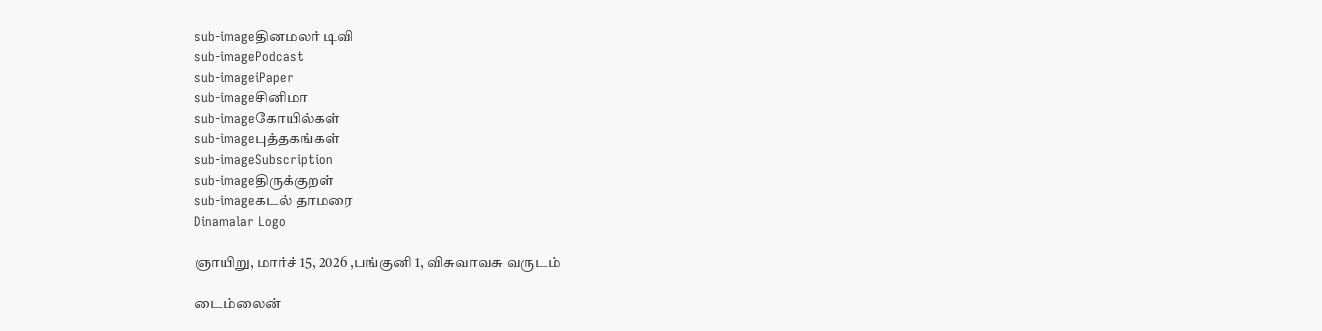sub-imageதினமலர் டிவி
sub-imagePodcast
sub-imageiPaper
sub-imageசினிமா
sub-imageகோயில்கள்
sub-imageபுத்தகங்கள்
sub-imageSubscription
sub-imageதிருக்குறள்
sub-imageகடல் தாமரை
Dinamalar Logo

ஞாயிறு, மார்ச் 15, 2026 ,பங்குனி 1, விசுவாவசு வருடம்

டைம்லைன்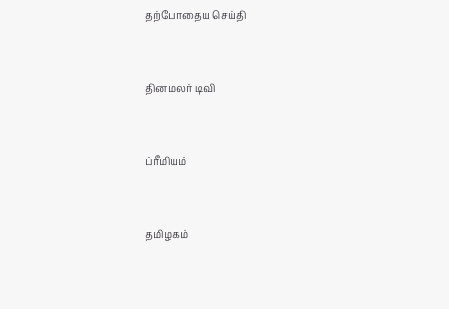தற்போதைய செய்தி


தினமலர் டிவி


ப்ரீமியம்


தமிழகம்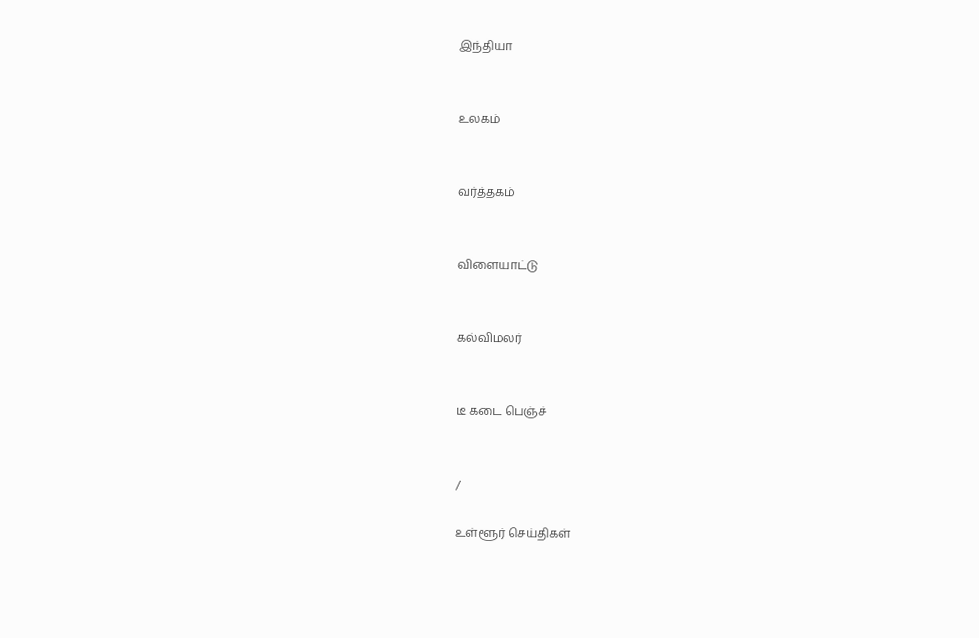இந்தியா


உலகம்


வர்த்தகம்


விளையாட்டு


கல்விமலர்


டீ கடை பெஞ்ச்


/

உள்ளூர் செய்திகள்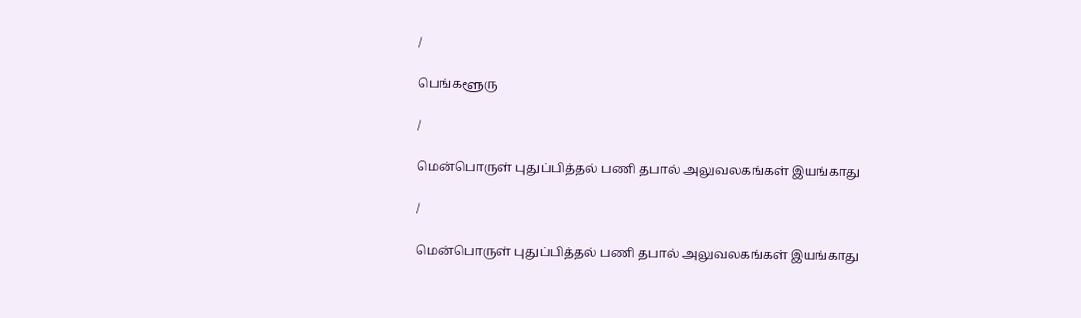/

பெங்களூரு

/

மென்பொருள் புதுப்பித்தல் பணி தபால் அலுவலகங்கள் இயங்காது

/

மென்பொருள் புதுப்பித்தல் பணி தபால் அலுவலகங்கள் இயங்காது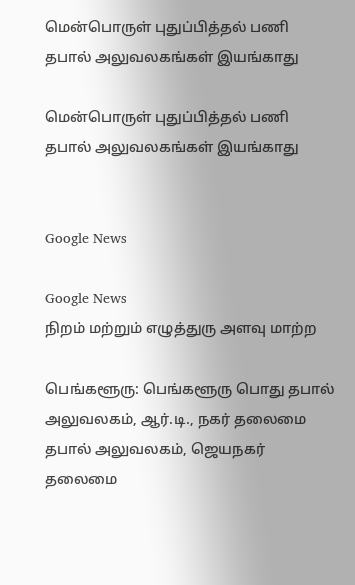மென்பொருள் புதுப்பித்தல் பணி தபால் அலுவலகங்கள் இயங்காது

மென்பொருள் புதுப்பித்தல் பணி தபால் அலுவலகங்கள் இயங்காது


Google News

Google News
நிறம் மற்றும் எழுத்துரு அளவு மாற்ற

பெங்களூரு: பெங்களூரு பொது தபால் அலுவலகம், ஆர்.டி., நகர் தலைமை தபால் அலுவலகம், ஜெயநகர் தலைமை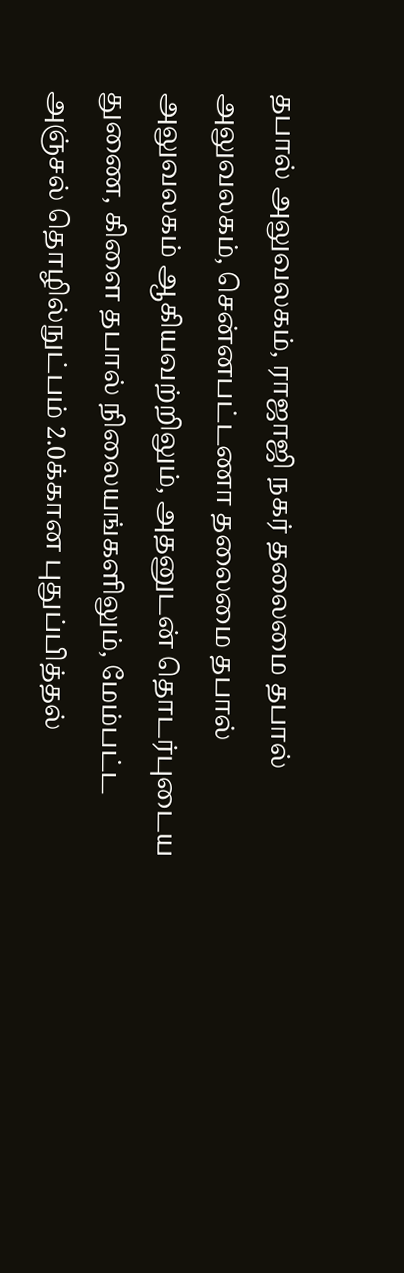தபால் அலுவலகம், ராஜாஜி நகர் தலைமை தபால் அலுவலகம், சென்னபட்டணா தலைமை தபால் அலுவலகம் ஆகியவற்றிலும், அதனுடன் தொடர்புடைய துணை, கிளை தபால் நிலையங்களிலும், மேம்பட்ட அஞ்சல் தொழில்நுட்பம் 2.0க்கான புதுப்பித்தல்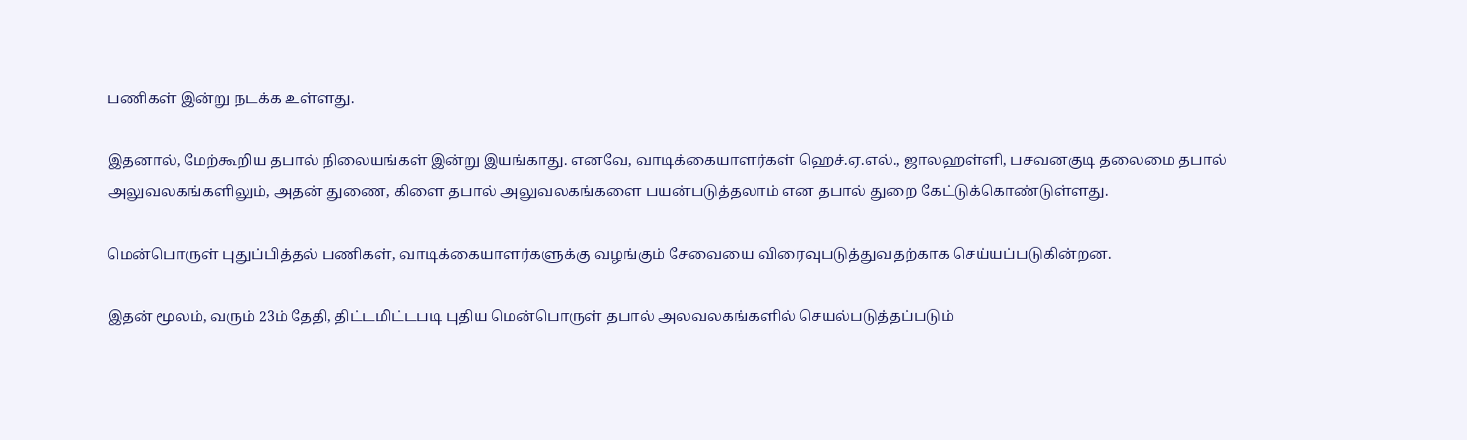பணிகள் இன்று நடக்க உள்ளது.

இதனால், மேற்கூறிய தபால் நிலையங்கள் இன்று இயங்காது. எனவே, வாடிக்கையாளர்கள் ஹெச்.ஏ.எல்., ஜாலஹள்ளி, பசவனகுடி தலைமை தபால் அலுவலகங்களிலும், அதன் துணை, கிளை தபால் அலுவலகங்களை பயன்படுத்தலாம் என தபால் துறை கேட்டுக்கொண்டுள்ளது.

மென்பொருள் புதுப்பித்தல் பணிகள், வாடிக்கையாளர்களுக்கு வழங்கும் சேவையை விரைவுபடுத்துவதற்காக செய்யப்படுகின்றன.

இதன் மூலம், வரும் 23ம் தேதி, திட்டமிட்டபடி புதிய மென்பொருள் தபால் அலவலகங்களில் செயல்படுத்தப்படும்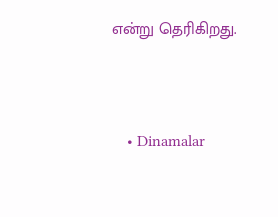என்று தெரிகிறது.




    • Dinamalar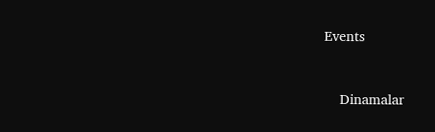Events


    Dinamalar